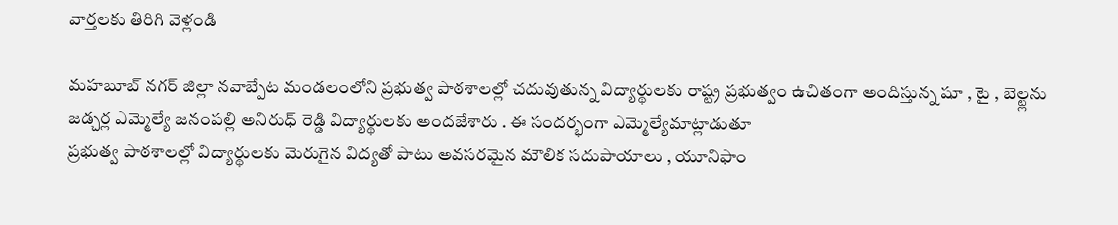వార్తలకు తిరిగి వెళ్లండి

మహబూబ్ నగర్ జిల్లా నవాబ్పేట మండలంలోని ప్రభుత్వ పాఠశాలల్లో చదువుతున్న విద్యార్థులకు రాష్ట్ర ప్రభుత్వం ఉచితంగా అందిస్తున్న షూ , టై , బెల్ట్లను జడ్చర్ల ఎమ్మెల్యే జనంపల్లి అనిరుధ్ రెడ్డి విద్యార్థులకు అందజేశారు . ఈ సందర్భంగా ఎమ్మెల్యేమాట్లాడుతూ
ప్రభుత్వ పాఠశాలల్లో విద్యార్థులకు మెరుగైన విద్యతో పాటు అవసరమైన మౌలిక సదుపాయాలు , యూనిఫాం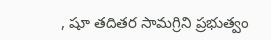, షూ తదితర సామగ్రిని ప్రభుత్వం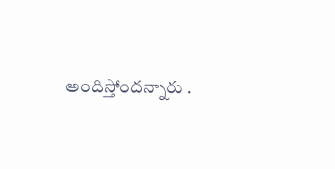అందిస్తోందన్నారు .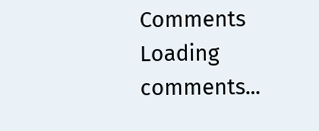Comments
Loading comments...